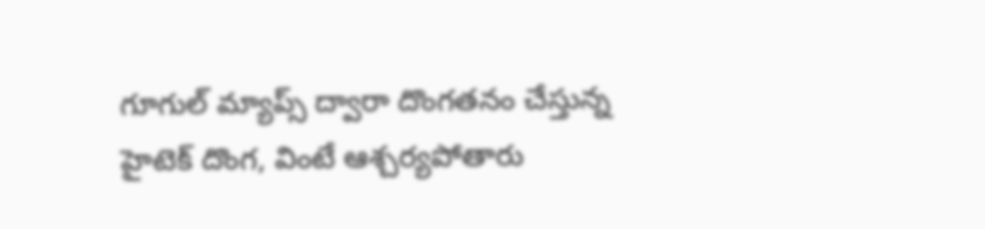గూగుల్ మ్యాప్స్ ద్వారా దొంగతనం చేస్తున్న హైటెక్ దొంగ, వింటే ఆశ్చర్యపోతారు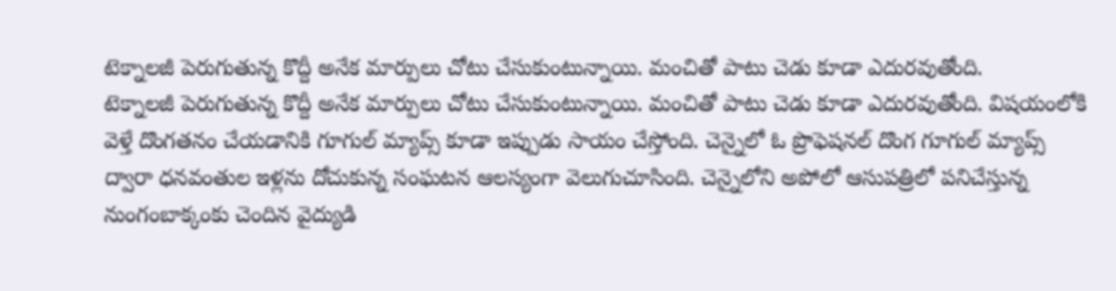టెక్నాలజీ పెరుగుతున్న కొద్దీ అనేక మార్పులు చోటు చేసుకుంటున్నాయి. మంచితో పాటు చెడు కూడా ఎదురవుతోంది.
టెక్నాలజీ పెరుగుతున్న కొద్దీ అనేక మార్పులు చోటు చేసుకుంటున్నాయి. మంచితో పాటు చెడు కూడా ఎదురవుతోంది. విషయంలోకి వెళ్తే దొంగతనం చేయడానికి గూగుల్ మ్యాప్స్ కూడా ఇప్పుడు సాయం చేస్తోంది. చెన్నైలో ఓ ప్రొఫెషనల్ దొంగ గూగుల్ మ్యాప్స్ ద్వారా ధనవంతుల ఇళ్లను దోచుకున్న సంఘటన ఆలస్యంగా వెలుగుచూసింది. చెన్నైలోని అపోలో ఆసుపత్రిలో పనిచేస్తున్న నుంగంబాక్కంకు చెందిన వైద్యుడి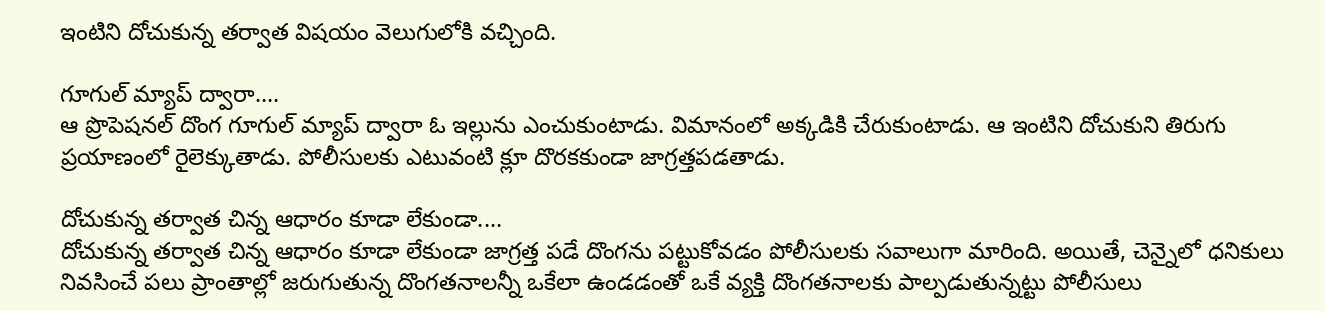ఇంటిని దోచుకున్న తర్వాత విషయం వెలుగులోకి వచ్చింది.

గూగుల్ మ్యాప్ ద్వారా....
ఆ ప్రొపెషనల్ దొంగ గూగుల్ మ్యాప్ ద్వారా ఓ ఇల్లును ఎంచుకుంటాడు. విమానంలో అక్కడికి చేరుకుంటాడు. ఆ ఇంటిని దోచుకుని తిరుగు ప్రయాణంలో రైలెక్కుతాడు. పోలీసులకు ఎటువంటి క్లూ దొరకకుండా జాగ్రత్తపడతాడు.

దోచుకున్న తర్వాత చిన్న ఆధారం కూడా లేకుండా....
దోచుకున్న తర్వాత చిన్న ఆధారం కూడా లేకుండా జాగ్రత్త పడే దొంగను పట్టుకోవడం పోలీసులకు సవాలుగా మారింది. అయితే, చెన్నైలో ధనికులు నివసించే పలు ప్రాంతాల్లో జరుగుతున్న దొంగతనాలన్నీ ఒకేలా ఉండడంతో ఒకే వ్యక్తి దొంగతనాలకు పాల్పడుతున్నట్టు పోలీసులు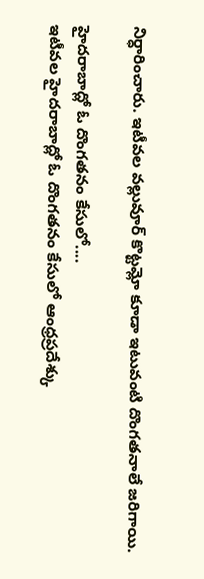నిర్ధారించారు. ఇటీవల వల్లువూర్ కొట్టమ్లో కూడా ఇటువంటి దొంగతనాలే జరిగాయి.

హైదరాబాద్లో ఓ దొంగతనం కేసులో....
ఇటీవల హైదరాబాద్లో ఓ దొంగతనం కేసులో ఆంధ్రప్రదేశ్కు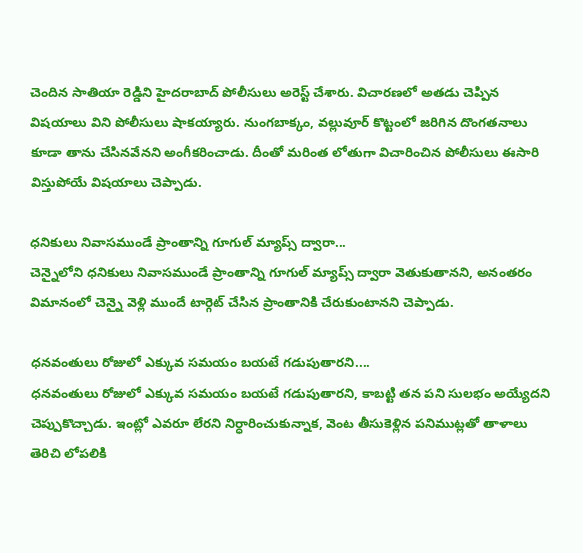చెందిన సాతియా రెడ్డిని హైదరాబాద్ పోలీసులు అరెస్ట్ చేశారు. విచారణలో అతడు చెప్పిన విషయాలు విని పోలీసులు షాకయ్యారు. నుంగబాక్కం, వల్లువూర్ కొట్టంలో జరిగిన దొంగతనాలు కూడా తాను చేసినవేనని అంగీకరించాడు. దీంతో మరింత లోతుగా విచారించిన పోలీసులు ఈసారి విస్తుపోయే విషయాలు చెప్పాడు.

ధనికులు నివాసముండే ప్రాంతాన్ని గూగుల్ మ్యాప్స్ ద్వారా...
చెన్నైలోని ధనికులు నివాసముండే ప్రాంతాన్ని గూగుల్ మ్యాప్స్ ద్వారా వెతుకుతానని, అనంతరం విమానంలో చెన్నై వెళ్లి ముందే టార్గెట్ చేసిన ప్రాంతానికి చేరుకుంటానని చెప్పాడు.

ధనవంతులు రోజులో ఎక్కువ సమయం బయటే గడుపుతారని....
ధనవంతులు రోజులో ఎక్కువ సమయం బయటే గడుపుతారని, కాబట్టి తన పని సులభం అయ్యేదని చెప్పుకొచ్చాడు. ఇంట్లో ఎవరూ లేరని నిర్ధారించుకున్నాక, వెంట తీసుకెళ్లిన పనిముట్లతో తాళాలు తెరిచి లోపలికి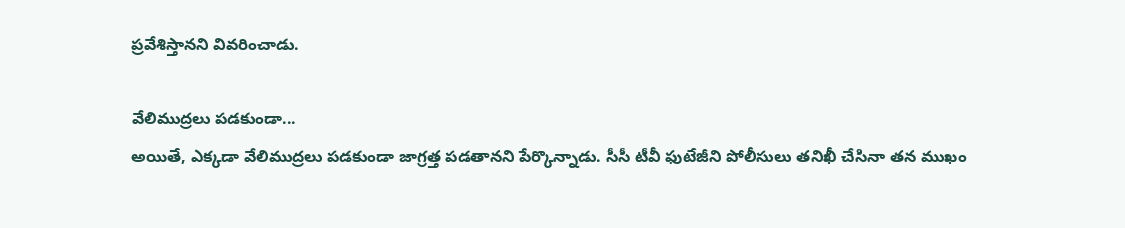ప్రవేశిస్తానని వివరించాడు.

వేలిముద్రలు పడకుండా...
అయితే, ఎక్కడా వేలిముద్రలు పడకుండా జాగ్రత్త పడతానని పేర్కొన్నాడు. సీసీ టీవీ ఫుటేజీని పోలీసులు తనిఖీ చేసినా తన ముఖం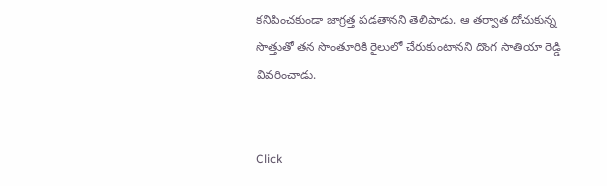కనిపించకుండా జాగ్రత్త పడతానని తెలిపాడు. ఆ తర్వాత దోచుకున్న సొత్తుతో తన సొంతూరికి రైలులో చేరుకుంటానని దొంగ సాతియా రెడ్డి వివరించాడు.


Click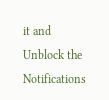it and Unblock the Notifications